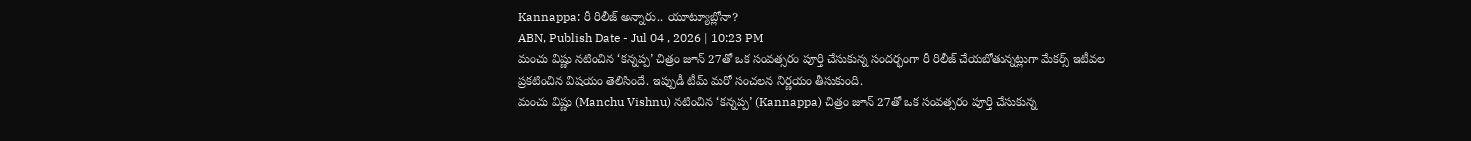Kannappa: రీ రిలీజ్ అన్నారు.. యూట్యూబ్లోనా?
ABN, Publish Date - Jul 04 , 2026 | 10:23 PM
మంచు విష్ణు నటించిన ‘కన్నప్ప’ చిత్రం జూన్ 27తో ఒక సంవత్సరం పూర్తి చేసుకున్న సందర్భంగా రీ రిలీజ్ చేయబోతున్నట్లుగా మేకర్స్ ఇటీవల ప్రకటించిన విషయం తెలిసిందే. ఇప్పుడీ టీమ్ మరో సంచలన నిర్ణయం తీసుకుంది.
మంచు విష్ణు (Manchu Vishnu) నటించిన ‘కన్నప్ప’ (Kannappa) చిత్రం జూన్ 27తో ఒక సంవత్సరం పూర్తి చేసుకున్న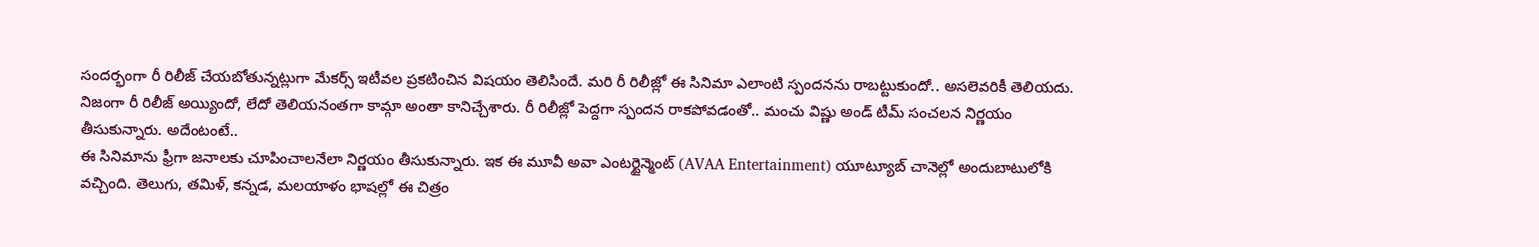సందర్భంగా రీ రిలీజ్ చేయబోతున్నట్లుగా మేకర్స్ ఇటీవల ప్రకటించిన విషయం తెలిసిందే. మరి రీ రిలీజ్లో ఈ సినిమా ఎలాంటి స్పందనను రాబట్టుకుందో.. అసలెవరికీ తెలియదు. నిజంగా రీ రిలీజ్ అయ్యిందో, లేదో తెలియనంతగా కామ్గా అంతా కానిచ్చేశారు. రీ రిలీజ్లో పెద్దగా స్పందన రాకపోవడంతో.. మంచు విష్ణు అండ్ టీమ్ సంచలన నిర్ణయం తీసుకున్నారు. అదేంటంటే..
ఈ సినిమాను ఫ్రీగా జనాలకు చూపించాలనేలా నిర్ణయం తీసుకున్నారు. ఇక ఈ మూవీ అవా ఎంటర్టైన్మెంట్ (AVAA Entertainment) యూట్యూబ్ చానెల్లో అందుబాటులోకి వచ్చింది. తెలుగు, తమిళ్, కన్నడ, మలయాళం భాషల్లో ఈ చిత్రం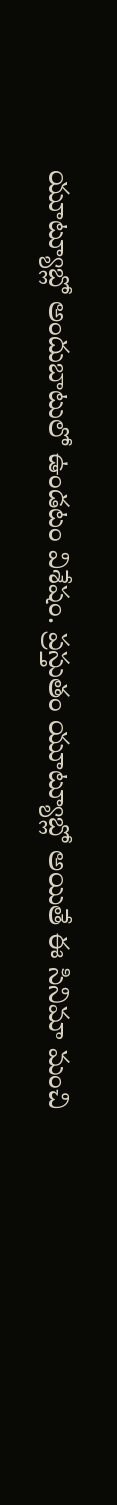యూట్యూబ్లో అందుబాటులో ఉండటం విశేషం. ప్రస్తుతం యూట్యూబ్లో అయితే ఈ సినిమా మంచి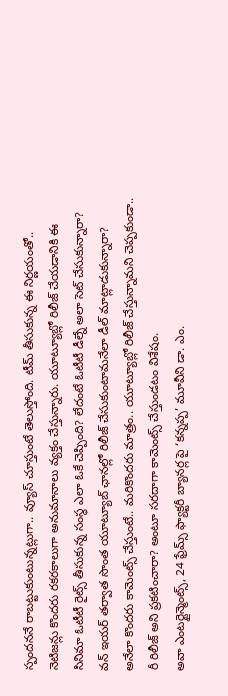స్పందననే రాబట్టుకుంటున్నట్లుగా.. వ్యూస్ చూస్తుంటే తెలుస్తోంది. టీమ్ తీసుకున్న ఈ నిర్ణయంతో.. నెటిజన్లు కొందరు రకరకాలుగా అనుమానాలు వ్యక్తం చేస్తున్నారు. యూట్యూబ్లో రిలీజ్ చేయడానికి ఈ సినిమా ఓటీటీ రైట్స్ తీసుకున్న సంస్థ ఎలా ఓకే చెప్పింది? లేదంటే ఓటీటీ డీల్నే అలా సెట్ చేసుకున్నారా? వన్ ఇయర్ తర్వాత సొంత యూట్యూబ్ ఛానల్లో రిలీజ్ చేసుకుంటామనేలా డీల్ మాట్లాడుకున్నారా? అనేలా కొందరు కామెంట్స్ చేస్తుంటే.. మరికొందరు మాత్రం.. యూట్యూబ్లో రిలీజ్ చేస్తున్నామని చెప్పకుండా.. రీ రిలీజ్ అని ప్రకటించారా? అంటూ సరదాగా కామెంట్స్ చేస్తుండటం విశేషం.
అవా ఎంటర్టైన్మెంట్స్, 24 ఫ్రేమ్స్ ఫ్యాక్టరీ బ్యానర్ల పై ‘కన్నప్ప’ మూవీని డా. ఎం.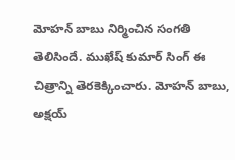మోహన్ బాబు నిర్మించిన సంగతి తెలిసిందే. ముఖేష్ కుమార్ సింగ్ ఈ చిత్రాన్ని తెరకెక్కించారు. మోహన్ బాబు, అక్షయ్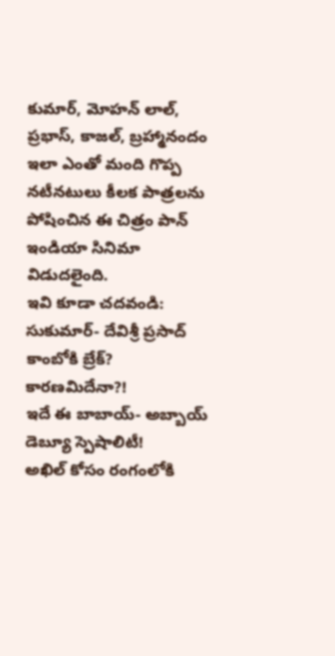కుమార్, మోహన్ లాల్, ప్రభాస్, కాజల్, బ్రహ్మానందం ఇలా ఎంతో మంది గొప్ప నటీనటులు కీలక పాత్రలను పోషించిన ఈ చిత్రం పాన్ ఇండియా సినిమా విడుదలైంది.
ఇవి కూడా చదవండి:
సుకుమార్- దేవిశ్రీ ప్రసాద్ కాంబోకి బ్రేక్? కారణమిదేనా?!
ఇదే ఈ బాబాయ్- అబ్బాయ్ డెబ్యూ స్పెషాలిటీ!
అఖిల్ కోసం రంగంలోకి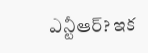ఎన్టీఆర్? ఇక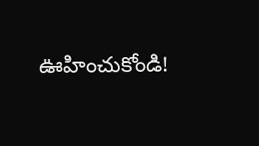ఊహించుకోండి!